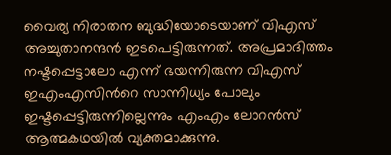വൈര്യ നിരാതന ബുദ്ധിയോടെയാണ് വിഎസ് അച്ചുതാനന്ദൻ ഇടപെട്ടിരുന്നത്. അപ്രമാദിത്തം നഷ്ടപ്പെട്ടാലോ എന്ന് ഭയന്നിരുന്ന വിഎസ് ഇഎംഎസിന്‍റെ സാന്നിധ്യം പോലും ഇഷ്ടപ്പെട്ടിരുന്നില്ലെന്നും എംഎം ലോറൻസ് ആത്മകഥയിൽ വ്യക്തമാക്കുന്നു.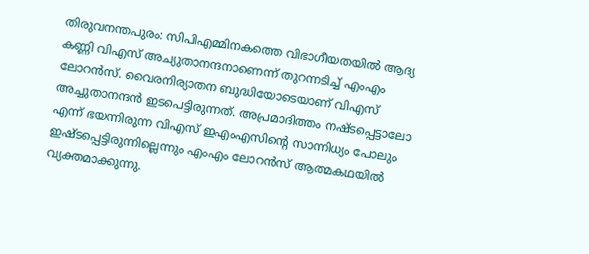തിരുവനന്തപുരം: സിപിഎമ്മിനകത്തെ വിഭാഗീയതയിൽ ആദ്യ കണ്ണി വിഎസ് അച്യുതാനന്ദനാണെന്ന് തുറന്നടിച്ച് എംഎം ലോറൻസ്. വൈരനിര്യാതന ബുദ്ധിയോടെയാണ് വിഎസ് അച്ചുതാനന്ദൻ ഇടപെട്ടിരുന്നത്. അപ്രമാദിത്തം നഷ്ടപ്പെട്ടാലോ എന്ന് ഭയന്നിരുന്ന വിഎസ് ഇഎംഎസിന്‍റെ സാന്നിധ്യം പോലും ഇഷ്ടപ്പെട്ടിരുന്നില്ലെന്നും എംഎം ലോറൻസ് ആത്മകഥയിൽ വ്യക്തമാക്കുന്നു.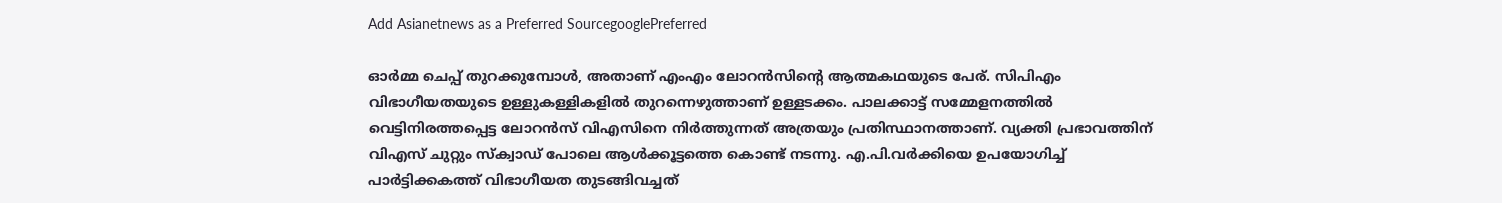Add Asianetnews as a Preferred SourcegooglePreferred

ഓര്‍മ്മ ചെപ്പ് തുറക്കുമ്പോൾ, അതാണ് എംഎം ലോറൻസിന്‍റെ ആത്മകഥയുടെ പേര്. സിപിഎം വിഭാഗീയതയുടെ ഉള്ളുകള്ളികളിൽ തുറന്നെഴുത്താണ് ഉള്ളടക്കം. പാലക്കാട്ട് സമ്മേളനത്തിൽ വെട്ടിനിരത്തപ്പെട്ട ലോറൻസ് വിഎസിനെ നിര്‍ത്തുന്നത് അത്രയും പ്രതിസ്ഥാനത്താണ്. വ്യക്തി പ്രഭാവത്തിന് വിഎസ് ചുറ്റും സ്ക്വാഡ് പോലെ ആൾക്കൂട്ടത്തെ കൊണ്ട് നടന്നു. എ.പി.വര്‍ക്കിയെ ഉപയോഗിച്ച് പാര്‍ട്ടിക്കകത്ത് വിഭാഗീയത തുടങ്ങിവച്ചത്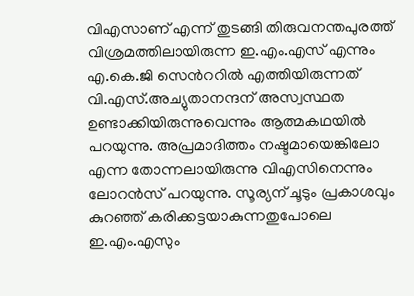വിഎസാണ് എന്ന് തുടങ്ങി തിരുവനന്തപുരത്ത് വിശ്രമത്തിലായിരുന്ന ഇ.എം.എസ് എന്നും എ.കെ.ജി സെന്‍ററില്‍ എത്തിയിരുന്നത് വി.എസ്.അച്യുതാനന്ദന് അസ്വസ്ഥത ഉണ്ടാക്കിയിരുന്നുവെന്നും ആത്മകഥയിൽ പറയുന്നു. അപ്രമാദിത്തം നഷ്ടമായെങ്കിലോ എന്ന തോന്നലായിരുന്നു വിഎസിനെന്നും ലോറൻസ് പറയുന്നു. സൂര്യന് ചൂടും പ്രകാശവും കുറഞ്ഞ് കരിക്കട്ടയാകുന്നതുപോലെ ഇ.എം.എസും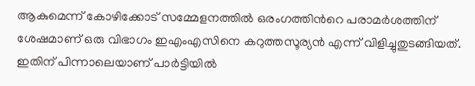ആകുമെന്ന് കോഴിക്കോട് സമ്മേളനത്തിൽ ഒരംഗത്തിന്‍റെ പരാമര്‍ശത്തിന് ശേഷമാണ് ഒരു വിഭാഗം ഇഎംഎസിനെ കറുത്തസൂര്യന്‍ എന്ന് വിളിച്ചുതുടങ്ങിയത്. ഇതിന് പിന്നാലെയാണ് പാര്‍ട്ടിയിൽ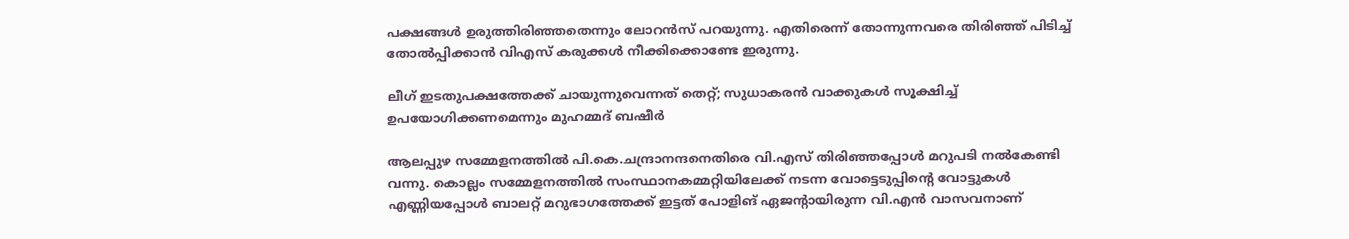പക്ഷങ്ങൾ ഉരുത്തിരിഞ്ഞതെന്നും ലോറൻസ് പറയുന്നു. എതിരെന്ന് തോന്നുന്നവരെ തിരിഞ്ഞ് പിടിച്ച് തോൽപ്പിക്കാൻ വിഎസ് കരുക്കൾ നീക്കിക്കൊണ്ടേ ഇരുന്നു.

ലീഗ് ഇടതുപക്ഷത്തേക്ക് ചായുന്നുവെന്നത് തെറ്റ്; സുധാകരന്‍ വാക്കുകള്‍ സൂക്ഷിച്ച് ഉപയോഗിക്കണമെന്നും മുഹമ്മദ് ബഷീർ

ആലപ്പുഴ സമ്മേളനത്തില്‍ പി.കെ.ചന്ദ്രാനന്ദനെതിരെ വി.എസ് തിരിഞ്ഞപ്പോള്‍ മറുപടി നല്‍കേണ്ടി വന്നു. കൊല്ലം സമ്മേളനത്തില്‍ സംസ്ഥാനകമ്മറ്റിയിലേക്ക് നടന്ന വോട്ടെടുപ്പിന്‍റെ വോട്ടുകള്‍ എണ്ണിയപ്പോള്‍ ബാലറ്റ് മറുഭാഗത്തേക്ക് ഇട്ടത് പോളിങ് ഏജന്‍റായിരുന്ന വി.എന്‍ വാസവനാണ്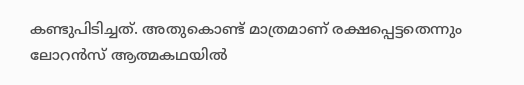കണ്ടുപിടിച്ചത്. അതുകൊണ്ട് മാത്രമാണ് രക്ഷപ്പെട്ടതെന്നും ലോറന്‍സ് ആത്മകഥയിൽ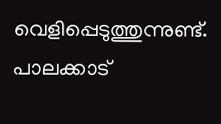വെളിപ്പെടുത്തുന്നുണ്ട്. പാലക്കാട്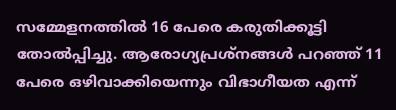സമ്മേളനത്തില്‍ 16 പേരെ കരുതിക്കൂട്ടി തോല്‍പ്പിച്ചു. ആരോഗ്യപ്രശ്നങ്ങൾ പറഞ്ഞ് 11 പേരെ ഒഴിവാക്കിയെന്നും വിഭാഗീയത എന്ന്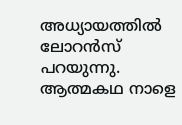അധ്യായത്തിൽ ലോറൻസ് പറയുന്നു. ആത്മകഥ നാളെ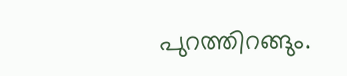പുറത്തിറങ്ങും.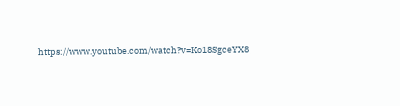https://www.youtube.com/watch?v=Ko18SgceYX8